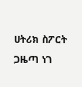ሀትሪክ ስፖርት ጋዜጣ ነገ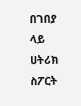በገበያ ላይ
ሀትሪክ ስፖርት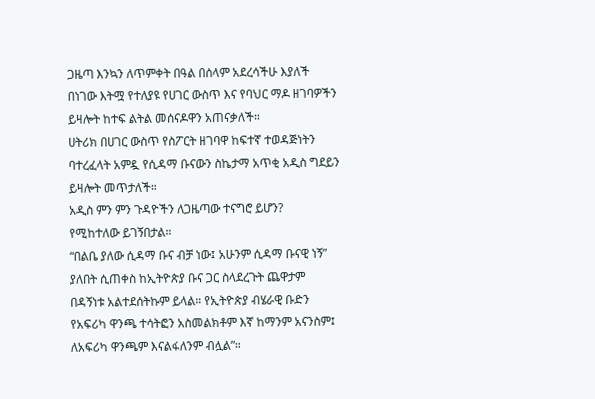ጋዜጣ እንኳን ለጥምቀት በዓል በሰላም አደረሳችሁ እያለች በነገው እትሟ የተለያዩ የሀገር ውስጥ እና የባህር ማዶ ዘገባዎችን ይዛሎት ከተፍ ልትል መሰናዶዋን አጠናቃለች።
ሀትሪክ በሀገር ውስጥ የስፖርት ዘገባዋ ከፍተኛ ተወዳጅነትን ባተረፈላት አምዷ የሲዳማ ቡናውን ስኬታማ አጥቂ አዲስ ግደይን ይዛሎት መጥታለች።
አዲስ ምን ምን ጉዳዮችን ለጋዜጣው ተናግሮ ይሆን?
የሚከተለው ይገኝበታል።
“በልቤ ያለው ሲዳማ ቡና ብቻ ነው፤ አሁንም ሲዳማ ቡናዊ ነኝ” ያለበት ሲጠቀስ ከኢትዮጵያ ቡና ጋር ስላደረጉት ጨዋታም በዳኝነቱ አልተደሰትኩም ይላል። የኢትዮጵያ ብሄራዊ ቡድን የአፍሪካ ዋንጫ ተሳትፎን አስመልክቶም እኛ ከማንም አናንስም፤ ለአፍሪካ ዋንጫም እናልፋለንም ብሏል”።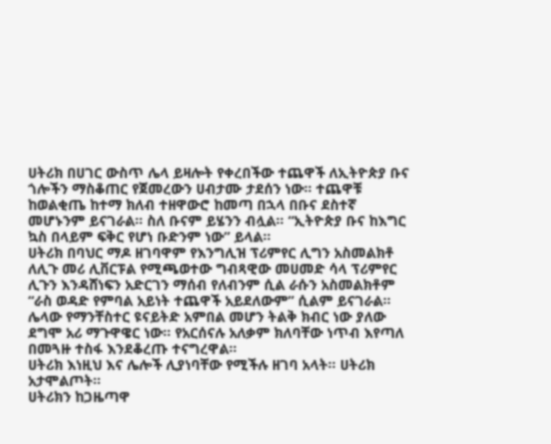ሀትሪክ በሀገር ውስጥ ሌላ ይዛሎት የቀረበችው ተጨዋች ለኢትዮጵያ ቡና ጎሎችን ማስቆጠር የጀመረውን ሀብታሙ ታደሰን ነው። ተጨዋቹ ከወልቂጤ ከተማ ክለብ ተዘዋውሮ ከመጣ በኋላ በቡና ደስተኛ መሆኑንም ይናገራል። ስለ ቡናም ይሄንን ብሏል። “ኢትዮጵያ ቡና ከእግር ኳስ በላይም ፍቅር የሆነ ቡድንም ነው” ይላል።
ሀትሪክ በባህር ማዶ ዘገባዋም የእንግሊዝ ፕሪምየር ሊግን አስመልክቶ ለሊጉ መሪ ሊቨርፑል የሚጫወተው ግብጻዊው መሀመድ ሳላ ፕሪምየር ሊጉን እንዳሸነፍን አድርገን ማሰብ የለብንም ሲል ራሱን አስመልክቶም “ራስ ወዳድ የምባል አይነት ተጨዋች አይደለውም” ሲልም ይናገራል።
ሌላው የማንቸስተር ዩናይትድ አምበል መሆን ትልቅ ክብር ነው ያለው ደግሞ አሪ ማጉዋዌር ነው። የአርሰናሉ አለቃም ክለባቸው ነጥብ እየጣለ በመጓዙ ተስፋ እንደቆረጡ ተናግረዋል።
ሀትሪክ እነዚህ እና ሌሎች ሊያነባቸው የሚችሉ ዘገባ አላት። ሀትሪክ አታሞልጦት።
ሀትሪክን ከጋዜጣዋ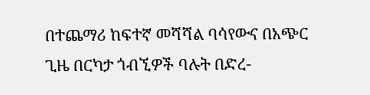በተጨማሪ ከፍተኛ መሻሻል ባሳየውና በአጭር ጊዜ በርካታ ጎብኚዎች ባሉት በድረ-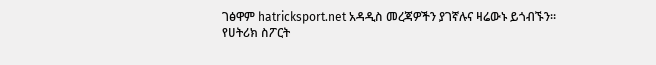ገፅዋም hatricksport.net አዳዲስ መረጃዎችን ያገኛሉና ዛሬውኑ ይጎብኙን።
የሀትሪክ ስፖርት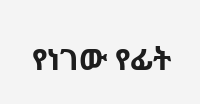የነገው የፊት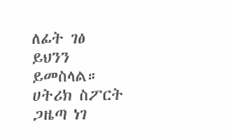ለፊት ገፅ ይህንን ይመስላል።
ሀትሪክ ስፖርት ጋዜጣ ነገ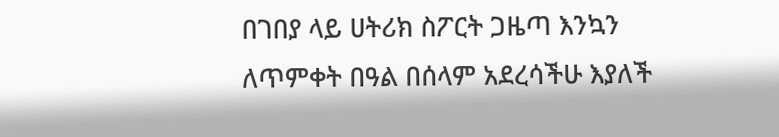በገበያ ላይ ሀትሪክ ስፖርት ጋዜጣ እንኳን ለጥምቀት በዓል በሰላም አደረሳችሁ እያለች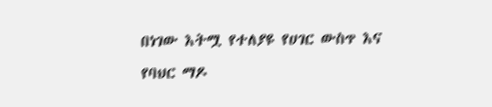በነገው እትሟ የተለያዩ የሀገር ውስጥ እና የባህር ማዶ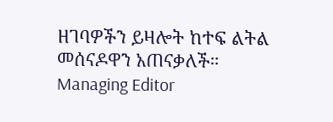ዘገባዎችን ይዛሎት ከተፍ ልትል መሰናዶዋን አጠናቃለች።
Managing Editor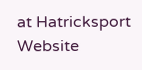at Hatricksport Website